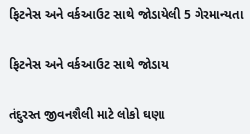ફિટનેસ અને વર્કઆઉટ સાથે જોડાયેલી 5 ગેરમાન્યતા

ફિટનેસ અને વર્કઆઉટ સાથે જોડાય

તંદુરસ્ત જીવનશૈલી માટે લોકો ઘણા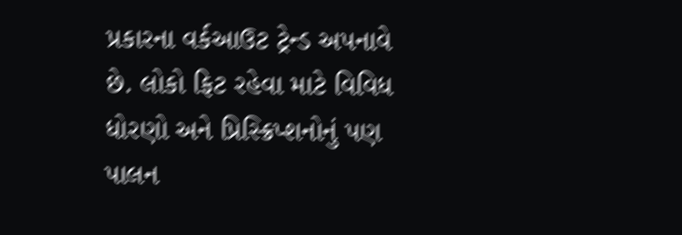પ્રકારના વર્કઆઉટ ટ્રેન્ડ અપનાવે છે. લોકો ફિટ રહેવા માટે વિવિધ ધોરણો અને પ્રિસ્ક્રિપ્શનોનું પણ પાલન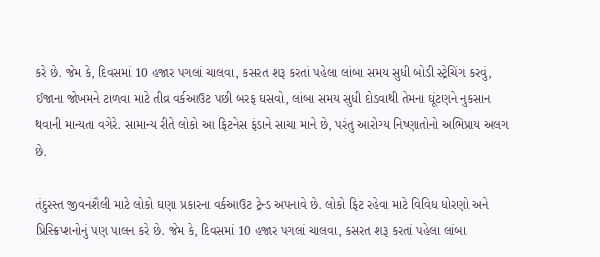કરે છે. જેમ કે, દિવસમાં 10 હજાર પગલાં ચાલવા, કસરત શરૂ કરતાં પહેલા લાંબા સમય સુધી બોડી સ્ટ્રેચિંગ કરવું, ઈજાના જોખમને ટાળવા માટે તીવ્ર વર્કઆઉટ પછી બરફ ઘસવો, લાંબા સમય સુધી દોડવાથી તેમના ઘૂંટણને નુકસાન થવાની માન્યતા વગેરે. સામાન્ય રીતે લોકો આ ફિટનેસ ફંડાને સાચા માને છે, પરંતુ આરોગ્ય નિષ્ણાતોનો અભિપ્રાય અલગ છે.

તંદુરસ્ત જીવનશૈલી માટે લોકો ઘણા પ્રકારના વર્કઆઉટ ટ્રેન્ડ અપનાવે છે. લોકો ફિટ રહેવા માટે વિવિધ ધોરણો અને પ્રિસ્ક્રિપ્શનોનું પણ પાલન કરે છે. જેમ કે, દિવસમાં 10 હજાર પગલાં ચાલવા, કસરત શરૂ કરતાં પહેલા લાંબા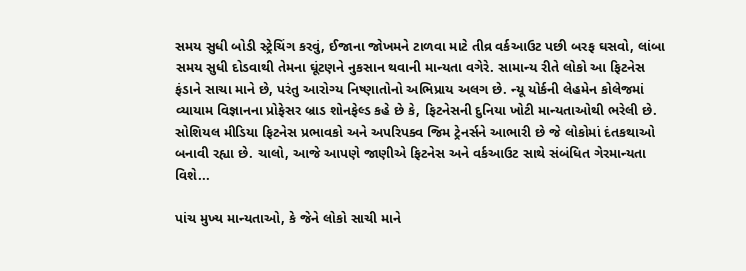સમય સુધી બોડી સ્ટ્રેચિંગ કરવું, ઈજાના જોખમને ટાળવા માટે તીવ્ર વર્કઆઉટ પછી બરફ ઘસવો, લાંબા સમય સુધી દોડવાથી તેમના ઘૂંટણને નુકસાન થવાની માન્યતા વગેરે. સામાન્ય રીતે લોકો આ ફિટનેસ ફંડાને સાચા માને છે, પરંતુ આરોગ્ય નિષ્ણાતોનો અભિપ્રાય અલગ છે. ન્યૂ યોર્કની લેહમેન કોલેજમાં વ્યાયામ વિજ્ઞાનના પ્રોફેસર બ્રાડ શોનફેલ્ડ કહે છે કે, ફિટનેસની દુનિયા ખોટી માન્યતાઓથી ભરેલી છે. સોશિયલ મીડિયા ફિટનેસ પ્રભાવકો અને અપરિપક્વ જિમ ટ્રેનર્સને આભારી છે જે લોકોમાં દંતકથાઓ બનાવી રહ્યા છે. ચાલો, આજે આપણે જાણીએ ફિટનેસ અને વર્કઆઉટ સાથે સંબંધિત ગેરમાન્યતા વિશે...

પાંચ મુખ્ય માન્યતાઓ, કે જેને લોકો સાચી માને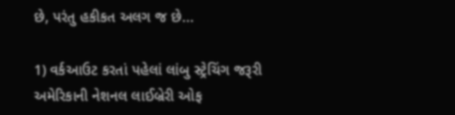છે, પરંતુ હકીકત અલગ જ છે...

1) વર્કઆઉટ કરતાં પહેલાં લાંબુ સ્ટ્રેચિંગ જરૂરી
અમેરિકાની નેશનલ લાઈબ્રેરી ઓફ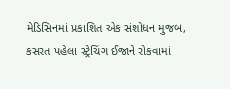મેડિસિનમાં પ્રકાશિત એક સંશોધન મુજબ, કસરત પહેલા સ્ટ્રેચિંગ ઈજાને રોકવામાં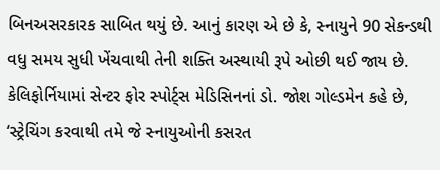બિનઅસરકારક સાબિત થયું છે. આનું કારણ એ છે કે, સ્નાયુને 90 સેકન્ડથી વધુ સમય સુધી ખેંચવાથી તેની શક્તિ અસ્થાયી રૂપે ઓછી થઈ જાય છે. કેલિફોર્નિયામાં સેન્ટર ફોર સ્પોર્ટ્સ મેડિસિનનાં ડો. જોશ ગોલ્ડમેન કહે છે, ‘સ્ટ્રેચિંગ કરવાથી તમે જે સ્નાયુઓની કસરત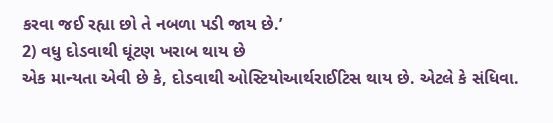કરવા જઈ રહ્યા છો તે નબળા પડી જાય છે.’
2) વધુ દોડવાથી ઘૂંટણ ખરાબ થાય છે
એક માન્યતા એવી છે કે, દોડવાથી ઓસ્ટિયોઆર્થરાઈટિસ થાય છે. એટલે કે સંધિવા.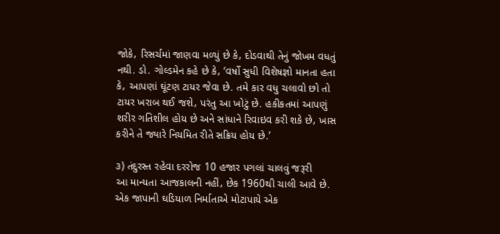જોકે, રિસર્ચમાં જાણવા મળ્યું છે કે, દોડવાથી તેનું જોખમ વધતું નથી. ડો. ગોલ્ડમેન કહે છે કે, ‘વર્ષો સુધી વિશેષજ્ઞો માનતા હતા કે, આપણાં ઘૂંટણ ટાયર જેવા છે. તમે કાર વધુ ચલાવો છો તો ટાયર ખરાબ થઈ જશે, પરંતુ આ ખોટું છે. હકીકતમાં આપણું શરીર ગતિશીલ હોય છે અને સાંધાને રિવાઇવ કરી શકે છે, ખાસ કરીને તે જ્યારે નિયમિત રીતે સક્રિય હોય છે.’

૩) તંદુરસ્ત રહેવા દરરોજ 10 હજાર પગલાં ચાલવું જરૂરી
આ માન્યતા આજકાલની નહીં, છેક 1960થી ચાલી આવે છે. એક જાપાની ઘડિયાળ નિર્માતાએ મોટાપાયે એક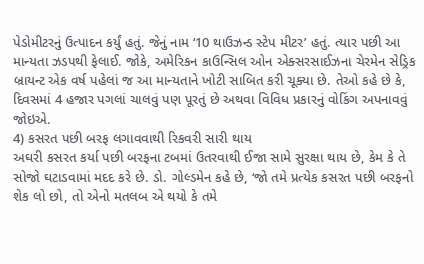પેડોમીટરનું ઉત્પાદન કર્યું હતું. જેનું નામ ‘10 થાઉઝન્ડ સ્ટેપ મીટર’ હતું. ત્યાર પછી આ માન્યતા ઝડપથી ફેલાઈ. જોકે, અમેરિકન કાઉન્સિલ ઓન એક્સરસાઈઝના ચેરમેન સેડ્રિક બ્રાયન્ટ એક વર્ષ પહેલાં જ આ માન્યતાને ખોટી સાબિત કરી ચૂક્યા છે. તેઓ કહે છે કે, દિવસમાં 4 હજાર પગલાં ચાલવું પણ પૂરતું છે અથવા વિવિધ પ્રકારનું વોકિંગ અપનાવવું જોઇએ.
4) કસરત પછી બરફ લગાવવાથી રિકવરી સારી થાય
અઘરી કસરત કર્યા પછી બરફના ટબમાં ઉતરવાથી ઈજા સામે સુરક્ષા થાય છે, કેમ કે તે સોજો ઘટાડવામાં મદદ કરે છે. ડો. ગોલ્ડમેન કહે છે, ‘જો તમે પ્રત્યેક કસરત પછી બરફનો શેક લો છો, તો એનો મતલબ એ થયો કે તમે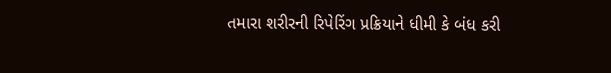તમારા શરીરની રિપેરિંગ પ્રક્રિયાને ધીમી કે બંધ કરી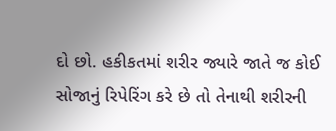દો છો. હકીકતમાં શરીર જ્યારે જાતે જ કોઈ સોજાનું રિપેરિંગ કરે છે તો તેનાથી શરીરની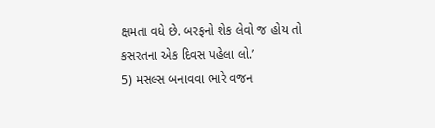ક્ષમતા વધે છે. બરફનો શેક લેવો જ હોય તો કસરતના એક દિવસ પહેલા લો.’
5) મસલ્સ બનાવવા ભારે વજન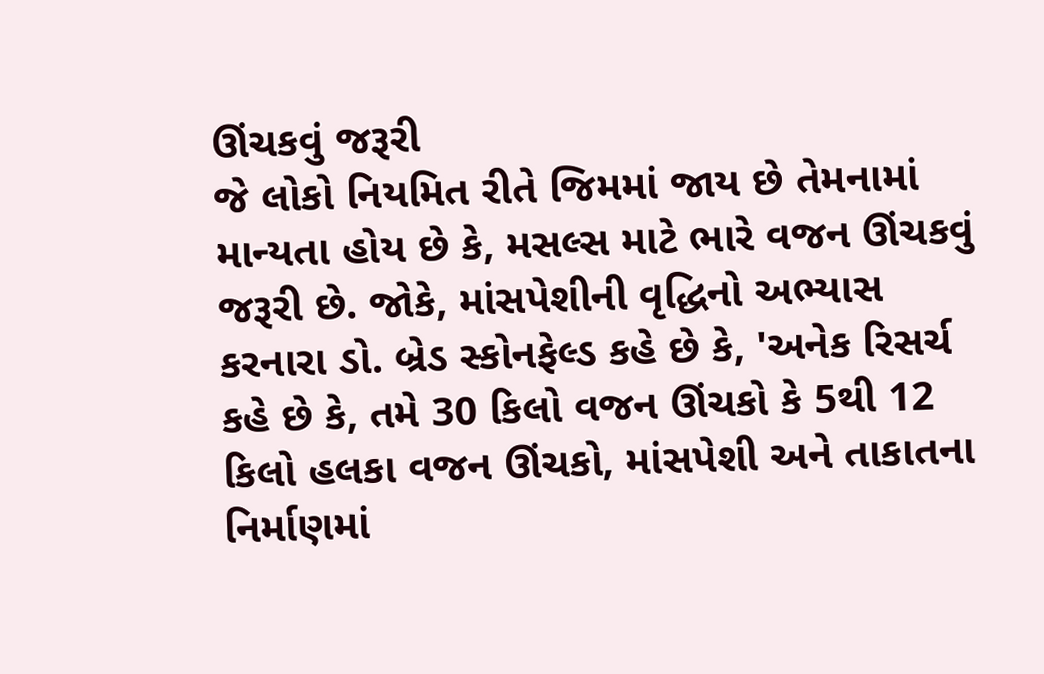ઊંચકવું જરૂરી
જે લોકો નિયમિત રીતે જિમમાં જાય છે તેમનામાં માન્યતા હોય છે કે, મસલ્સ માટે ભારે વજન ઊંચકવું જરૂરી છે. જોકે, માંસપેશીની વૃદ્ધિનો અભ્યાસ કરનારા ડો. બ્રેડ સ્કોનફેલ્ડ કહે છે કે, 'અનેક રિસર્ચ કહે છે કે, તમે 30 કિલો વજન ઊંચકો કે 5થી 12 કિલો હલકા વજન ઊંચકો, માંસપેશી અને તાકાતના નિર્માણમાં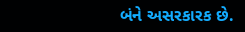બંને અસરકારક છે.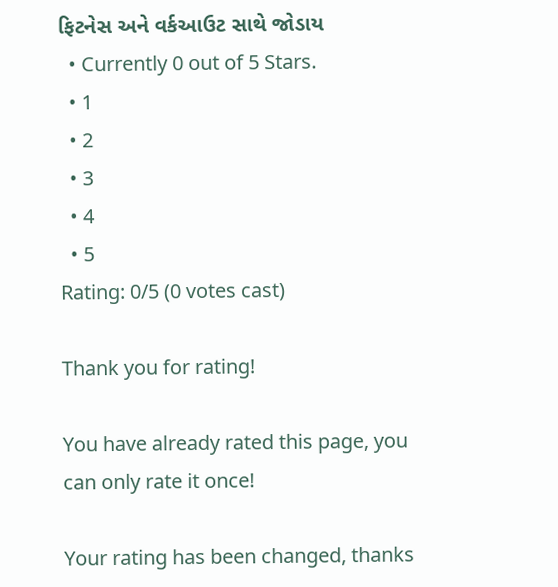ફિટનેસ અને વર્કઆઉટ સાથે જોડાય
  • Currently 0 out of 5 Stars.
  • 1
  • 2
  • 3
  • 4
  • 5
Rating: 0/5 (0 votes cast)

Thank you for rating!

You have already rated this page, you can only rate it once!

Your rating has been changed, thanks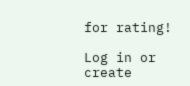for rating!

Log in or create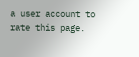a user account to rate this page.